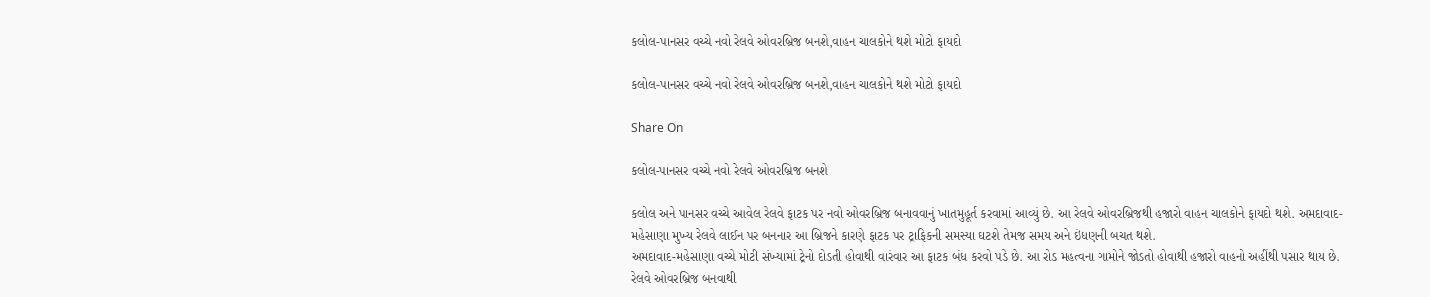કલોલ-પાનસર વચ્ચે નવો રેલવે ઓવરબ્રિજ બનશે,વાહન ચાલકોને થશે મોટો ફાયદો

કલોલ-પાનસર વચ્ચે નવો રેલવે ઓવરબ્રિજ બનશે,વાહન ચાલકોને થશે મોટો ફાયદો

Share On

કલોલ-પાનસર વચ્ચે નવો રેલવે ઓવરબ્રિજ બનશે

કલોલ અને પાનસર વચ્ચે આવેલ રેલવે ફાટક પર નવો ઓવરબ્રિજ બનાવવાનું ખાતમુહૂર્ત કરવામાં આવ્યું છે. આ રેલવે ઓવરબ્રિજથી હજારો વાહન ચાલકોને ફાયદો થશે. અમદાવાદ-મહેસાણા મુખ્ય રેલવે લાઈન પર બનનાર આ બ્રિજને કારણે ફાટક પર ટ્રાફિકની સમસ્યા ઘટશે તેમજ સમય અને ઇંધણની બચત થશે.
અમદાવાદ-મહેસાણા વચ્ચે મોટી સંખ્યામાં ટ્રેનો દોડતી હોવાથી વારંવાર આ ફાટક બંધ કરવો પડે છે. આ રોડ મહત્વના ગામોને જોડતો હોવાથી હજારો વાહનો અહીંથી પસાર થાય છે. રેલવે ઓવરબ્રિજ બનવાથી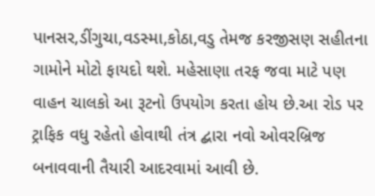પાનસર,ડીંગુચા,વડસ્મા,કોઠા,વડુ તેમજ કરજીસણ સહીતના ગામોને મોટો ફાયદો થશે. મહેસાણા તરફ જવા માટે પણ વાહન ચાલકો આ રૂટનો ઉપયોગ કરતા હોય છે.આ રોડ પર ટ્રાફિક વધુ રહેતો હોવાથી તંત્ર દ્બારા નવો ઓવરબ્રિજ બનાવવાની તૈયારી આદરવામાં આવી છે.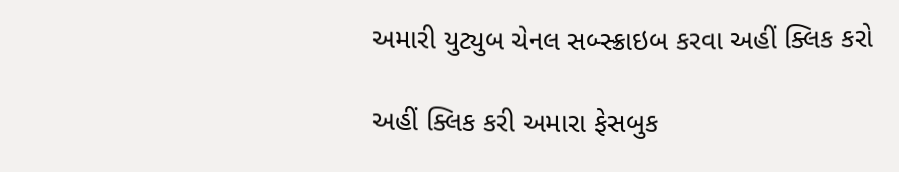અમારી યુટ્યુબ ચેનલ સબ્સ્ક્રાઇબ કરવા અહીં ક્લિક કરો

અહીં ક્લિક કરી અમારા ફેસબુક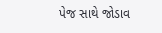પેજ સાથે જોડાવ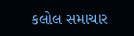કલોલ સમાચાર